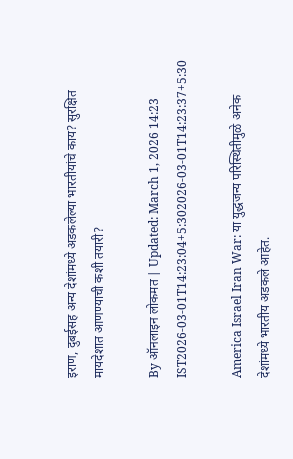इराण, दुबईसह अन्य देशांमध्ये अडकलेल्या भारतीयांचे काय? सुरक्षित मायदेशात आणण्याची कशी तयारी?

By ऑनलाइन लोकमत | Updated: March 1, 2026 14:23 IST2026-03-01T14:23:04+5:302026-03-01T14:23:37+5:30

America Israel Iran War: या युद्धजन्य परिस्थितीमुळे अनेक देशांमध्ये भारतीय अडकले आहेत.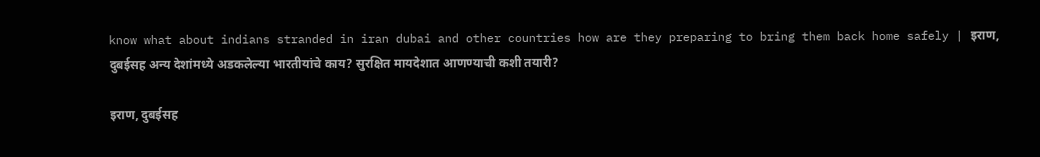know what about indians stranded in iran dubai and other countries how are they preparing to bring them back home safely | इराण, दुबईसह अन्य देशांमध्ये अडकलेल्या भारतीयांचे काय? सुरक्षित मायदेशात आणण्याची कशी तयारी?

इराण, दुबईसह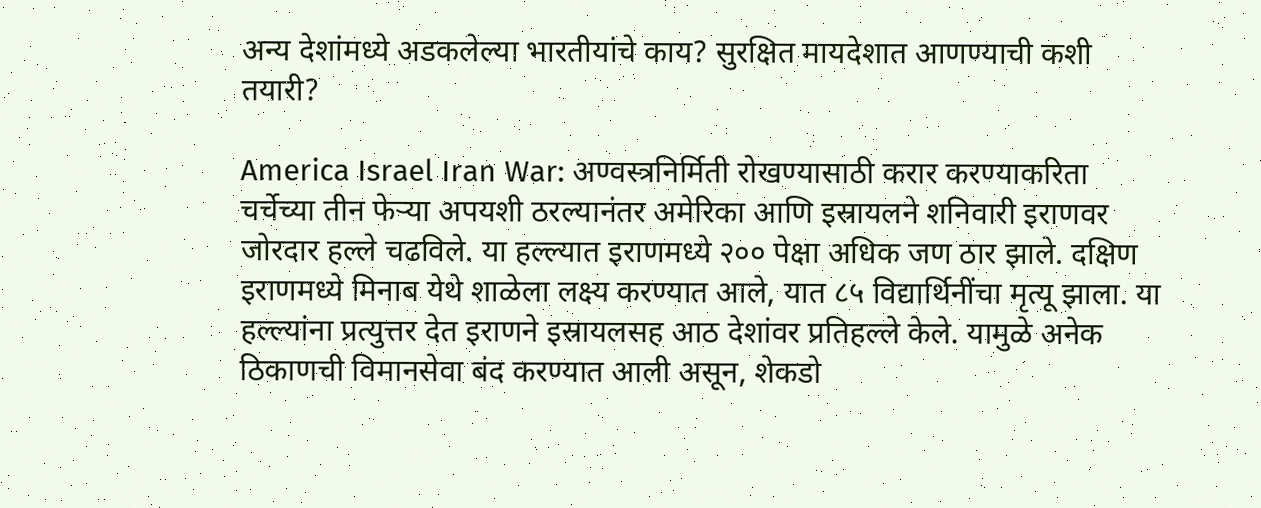अन्य देशांमध्ये अडकलेल्या भारतीयांचे काय? सुरक्षित मायदेशात आणण्याची कशी तयारी?

America Israel Iran War: अण्वस्त्रनिर्मिती रोखण्यासाठी करार करण्याकरिता चर्चेच्या तीन फेऱ्या अपयशी ठरल्यानंतर अमेरिका आणि इस्रायलने शनिवारी इराणवर जोरदार हल्ले चढविले. या हल्ल्यात इराणमध्ये २०० पेक्षा अधिक जण ठार झाले. दक्षिण इराणमध्ये मिनाब येथे शाळेला लक्ष्य करण्यात आले, यात ८५ विद्यार्थिनींचा मृत्यू झाला. या हल्ल्यांना प्रत्युत्तर देत इराणने इस्रायलसह आठ देशांवर प्रतिहल्ले केले. यामुळे अनेक ठिकाणची विमानसेवा बंद करण्यात आली असून, शेकडो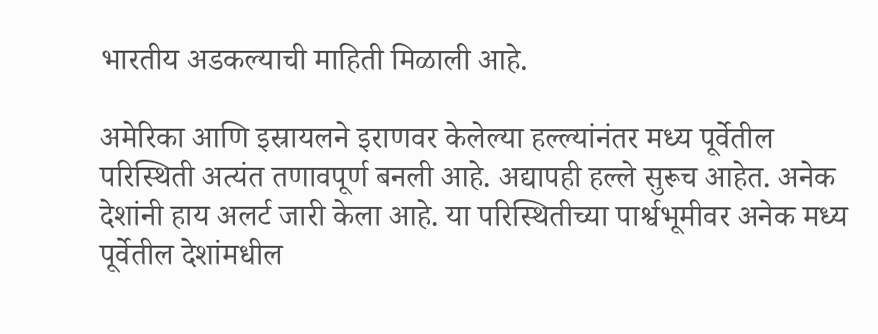भारतीय अडकल्याची माहिती मिळाली आहे.

अमेरिका आणि इस्रायलने इराणवर केलेल्या हल्ल्यांनंतर मध्य पूर्वेतील परिस्थिती अत्यंत तणावपूर्ण बनली आहे. अद्यापही हल्ले सुरूच आहेत. अनेक देशांनी हाय अलर्ट जारी केला आहे. या परिस्थितीच्या पार्श्वभूमीवर अनेक मध्य पूर्वेतील देशांमधील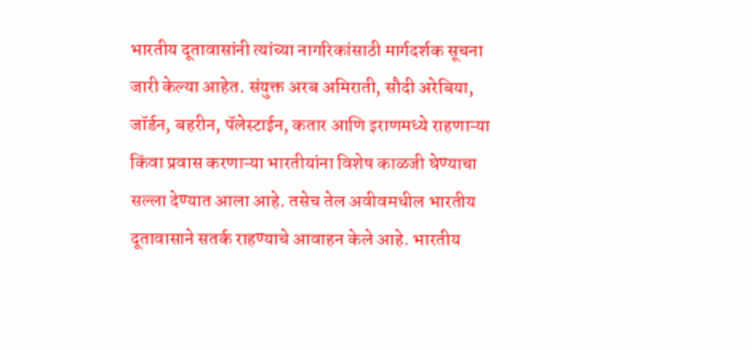भारतीय दूतावासांनी त्यांच्या नागरिकांसाठी मार्गदर्शक सूचना जारी केल्या आहेत. संयुक्त अरब अमिराती, सौदी अरेबिया, जॉर्डन, बहरीन, पॅलेस्टाईन, कतार आणि इराणमध्ये राहणाऱ्या किंवा प्रवास करणाऱ्या भारतीयांना विशेष काळजी घेण्याचा सल्ला देण्यात आला आहे. तसेच तेल अवीवमधील भारतीय दूतावासाने सतर्क राहण्याचे आवाहन केले आहे. भारतीय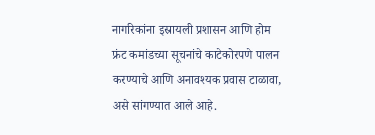नागरिकांना इस्रायली प्रशासन आणि होम फ्रंट कमांडच्या सूचनांचे काटेकोरपणे पालन करण्याचे आणि अनावश्यक प्रवास टाळावा, असे सांगण्यात आले आहे.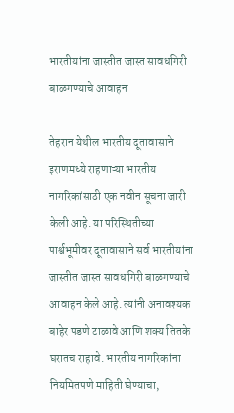भारतीयांना जास्तीत जास्त सावधगिरी बाळगण्याचे आवाहन

तेहरान येथील भारतीय दूतावासाने इराणमध्ये राहणाऱ्या भारतीय नागरिकांसाठी एक नवीन सूचना जारी केली आहे. या परिस्थितीच्या पार्श्वभूमीवर दूतावासाने सर्व भारतीयांना जास्तीत जास्त सावधगिरी बाळगण्याचे आवाहन केले आहे. त्यांनी अनावश्यक बाहेर पडणे टाळावे आणि शक्य तितके घरातच राहावे. भारतीय नागरिकांना नियमितपणे माहिती घेण्याचा,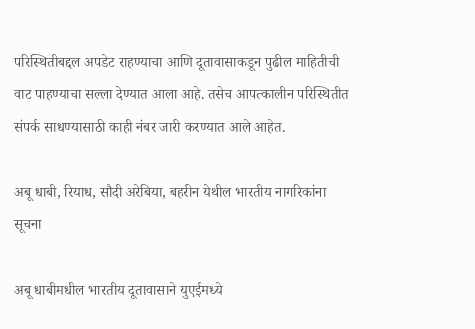परिस्थितीबद्दल अपडेट राहण्याचा आणि दूतावासाकडून पुढील माहितीची वाट पाहण्याचा सल्ला देण्यात आला आहे. तसेच आपत्कालीन परिस्थितीत संपर्क साधण्यासाठी काही नंबर जारी करण्यात आले आहेत.

अबू धाबी, रियाध, सौदी अरेबिया, बहरीन येथील भारतीय नागरिकांना सूचना

अबू धाबीमधील भारतीय दूतावासाने युएईमध्ये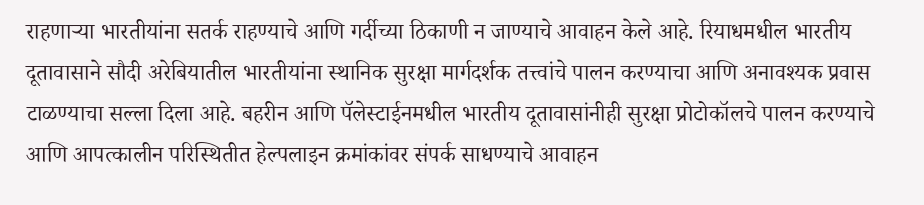राहणाऱ्या भारतीयांना सतर्क राहण्याचे आणि गर्दीच्या ठिकाणी न जाण्याचे आवाहन केले आहे. रियाधमधील भारतीय दूतावासाने सौदी अरेबियातील भारतीयांना स्थानिक सुरक्षा मार्गदर्शक तत्त्वांचे पालन करण्याचा आणि अनावश्यक प्रवास टाळण्याचा सल्ला दिला आहे. बहरीन आणि पॅलेस्टाईनमधील भारतीय दूतावासांनीही सुरक्षा प्रोटोकॉलचे पालन करण्याचे आणि आपत्कालीन परिस्थितीत हेल्पलाइन क्रमांकांवर संपर्क साधण्याचे आवाहन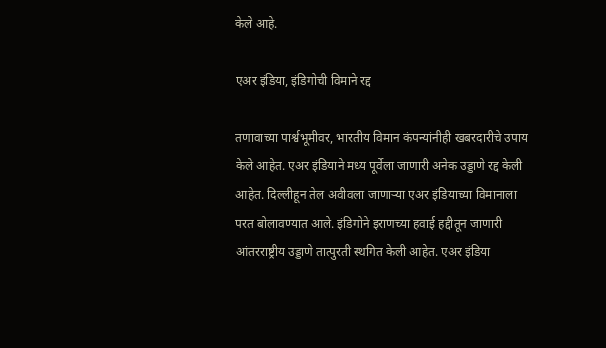केले आहे.

एअर इंडिया, इंडिगोची विमाने रद्द

तणावाच्या पार्श्वभूमीवर, भारतीय विमान कंपन्यांनीही खबरदारीचे उपाय केले आहेत. एअर इंडियाने मध्य पूर्वेला जाणारी अनेक उड्डाणे रद्द केली आहेत. दिल्लीहून तेल अवीवला जाणाऱ्या एअर इंडियाच्या विमानाला परत बोलावण्यात आले. इंडिगोने इराणच्या हवाई हद्दीतून जाणारी आंतरराष्ट्रीय उड्डाणे तात्पुरती स्थगित केली आहेत. एअर इंडिया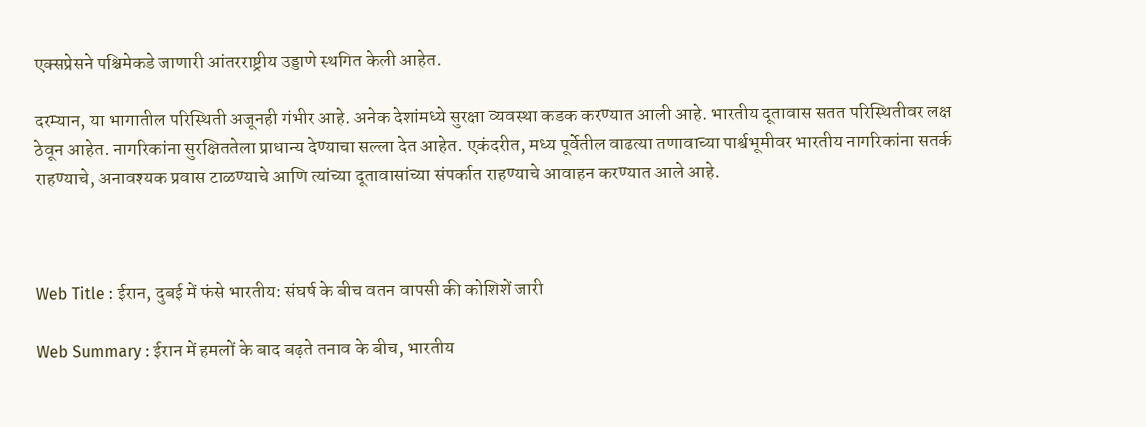एक्सप्रेसने पश्चिमेकडे जाणारी आंतरराष्ट्रीय उड्डाणे स्थगित केली आहेत.

दरम्यान, या भागातील परिस्थिती अजूनही गंभीर आहे. अनेक देशांमध्ये सुरक्षा व्यवस्था कडक करण्यात आली आहे. भारतीय दूतावास सतत परिस्थितीवर लक्ष ठेवून आहेत. नागरिकांना सुरक्षिततेला प्राधान्य देण्याचा सल्ला देत आहेत. एकंदरीत, मध्य पूर्वेतील वाढत्या तणावाच्या पार्श्वभूमीवर भारतीय नागरिकांना सतर्क राहण्याचे, अनावश्यक प्रवास टाळण्याचे आणि त्यांच्या दूतावासांच्या संपर्कात राहण्याचे आवाहन करण्यात आले आहे.



Web Title : ईरान, दुबई में फंसे भारतीय: संघर्ष के बीच वतन वापसी की कोशिशें जारी

Web Summary : ईरान में हमलों के बाद बढ़ते तनाव के बीच, भारतीय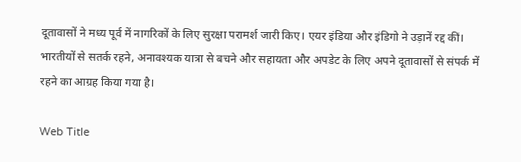दूतावासों ने मध्य पूर्व में नागरिकों के लिए सुरक्षा परामर्श जारी किए। एयर इंडिया और इंडिगो ने उड़ानें रद्द कीं। भारतीयों से सतर्क रहने, अनावश्यक यात्रा से बचने और सहायता और अपडेट के लिए अपने दूतावासों से संपर्क में रहने का आग्रह किया गया है।

Web Title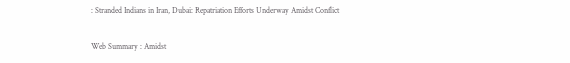: Stranded Indians in Iran, Dubai: Repatriation Efforts Underway Amidst Conflict

Web Summary : Amidst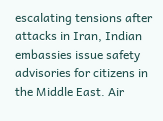escalating tensions after attacks in Iran, Indian embassies issue safety advisories for citizens in the Middle East. Air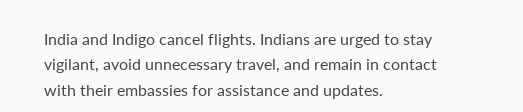India and Indigo cancel flights. Indians are urged to stay vigilant, avoid unnecessary travel, and remain in contact with their embassies for assistance and updates.